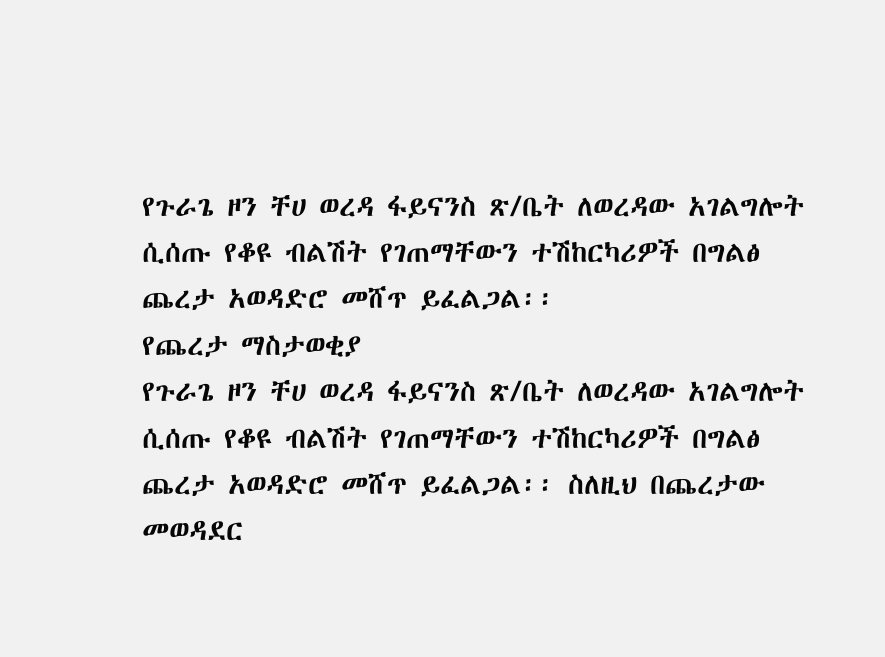የጉራጌ ዞን ቸሀ ወረዳ ፋይናንስ ጽ/ቤት ለወረዳው አገልግሎት ሲሰጡ የቆዩ ብልሽት የገጠማቸውን ተሽከርካሪዎች በግልፅ ጨረታ አወዳድሮ መሸጥ ይፈልጋል፡፡
የጨረታ ማስታወቂያ
የጉራጌ ዞን ቸሀ ወረዳ ፋይናንስ ጽ/ቤት ለወረዳው አገልግሎት ሲሰጡ የቆዩ ብልሽት የገጠማቸውን ተሽከርካሪዎች በግልፅ ጨረታ አወዳድሮ መሸጥ ይፈልጋል፡፡ ስለዚህ በጨረታው መወዳደር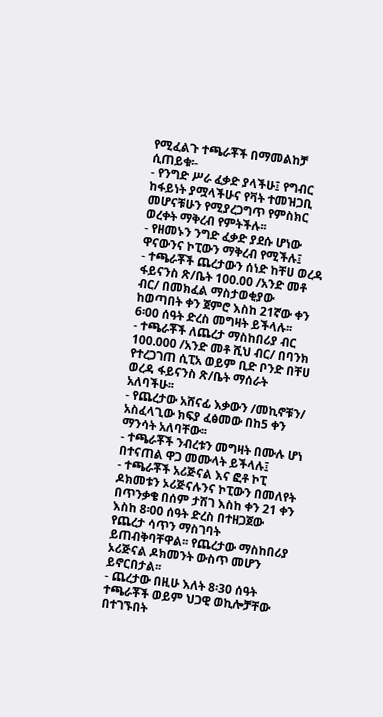የሚፈልጉ ተጫራቾች በማመልከቻ ሲጠይቁ፡-
- የንግድ ሥራ ፈቃድ ያላችሁ፤ የግብር ከፋይነት ያሟላችሁና የቫት ተመዝጋቢ መሆናቹሁን የሚያረጋግጥ የምስክር ወረቀት ማቅረብ የምትችሉ፡፡
- የዘመኑን ንግድ ፈቃድ ያደሱ ሆነው ዋናውንና ኮፒውን ማቅረብ የሚችሉ፤
- ተጫራቾች ጨረታውን ሰነድ ከቸሀ ወረዳ ፋይናንስ ጽ/ቤት 100.00 /አንድ መቶ ብር/ በመክፈል ማስታወቂያው ከወጣበት ቀን ጀምሮ እስከ 21ኛው ቀን 6፡00 ሰዓት ድረስ መግዛት ይችላሉ፡፡
- ተጫራቾች ለጨረታ ማስከበሪያ ብር 100.000 /አንድ መቶ ሺህ ብር/ በባንክ የተረጋገጠ ሲፒአ ወይም ቢድ ቦንድ በቸሀ ወረዳ ፋይናንስ ጽ/ቤት ማሰራት አለባችሁ፡፡
- የጨረታው አሸናፊ እቃውን /መኪኖቹን/ አስፈላጊው ክፍያ ፈፅመው በከ5 ቀን ማንሳት አለባቸው፡፡
- ተጫራቾች ንብረቱን መግዛት በሙሉ ሆነ በተናጠል ዋጋ መሙላት ይችላሉ፤
- ተጫራቾች አሪጅናል እና ፎቶ ኮፒ ዶክመቱን ኦሪጅናሉንና ኮፒውን በመለየት በጥንቃቄ በሰም ታሽገ እስከ ቀን 21 ቀን እስከ 8፡00 ሰዓት ድረስ በተዘጋጀው የጨረታ ሳጥን ማስገባት ይጠብቅባቸዋል፡፡ የጨረታው ማስከበሪያ ኦሪጅናል ዶክመንት ውስጥ መሆን ይኖርበታል፡፡
- ጨረታው በዚሁ እለት 8፡30 ሰዓት ተጫራቾች ወይም ህጋዊ ወኪሎቻቸው በተገኙበት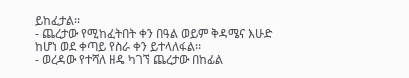ይከፈታል፡፡
- ጨረታው የሚከፈትበት ቀን በዓል ወይም ቅዳሜና እሁድ ከሆነ ወደ ቀጣይ የስራ ቀን ይተላለፋል፡፡
- ወረዳው የተሻለ ዘዴ ካገኘ ጨረታው በከፊል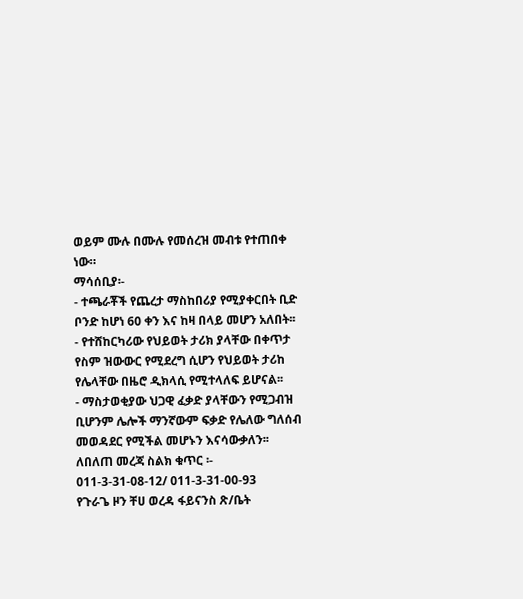ወይም ሙሉ በሙሉ የመሰረዝ መብቱ የተጠበቀ ነው።
ማሳሰቢያ፡-
- ተጫራቾች የጨረታ ማስከበሪያ የሚያቀርበት ቢድ ቦንድ ከሆነ 60 ቀን እና ከዛ በላይ መሆን አለበት፡፡
- የተሸከርካሪው የህይወት ታሪክ ያላቸው በቀጥታ የስም ዝውውር የሚደረግ ሲሆን የህይወት ታሪከ የሌላቸው በዜሮ ዲክላሲ የሚተላለፍ ይሆናል፡፡
- ማስታወቂያው ህጋዊ ፈቃድ ያላቸውን የሚጋብዝ ቢሆንም ሌሎች ማንኛውም ፍቃድ የሌለው ግለሰብ መወዳደር የሚችል መሆኑን እናሳውቃለን፡፡
ለበለጠ መረጃ ስልክ ቁጥር ፡- 011-3-31-08-12/ 011-3-31-00-93
የጉራጌ ዞን ቸሀ ወረዳ ፋይናንስ ጽ/ቤት